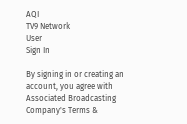AQI
TV9 Network
User
Sign In

By signing in or creating an account, you agree with Associated Broadcasting Company's Terms &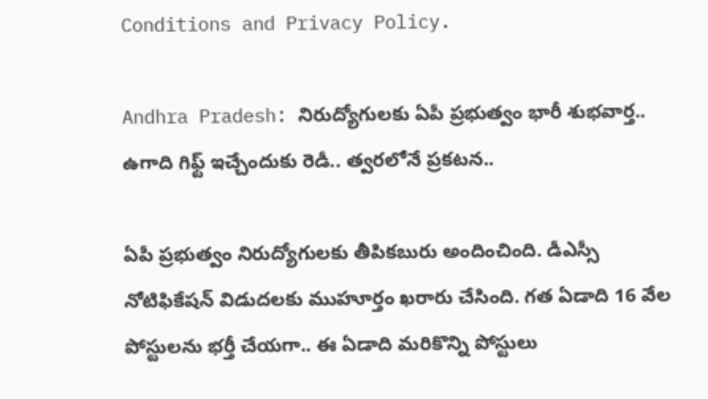Conditions and Privacy Policy.

Andhra Pradesh: నిరుద్యోగులకు ఏపీ ప్రభుత్వం భారీ శుభవార్త.. ఉగాది గిఫ్ట్ ఇచ్చేందుకు రెడీ.. త్వరలోనే ప్రకటన..

ఏపీ ప్రభుత్వం నిరుద్యోగులకు తీపికబురు అందించింది. డీఎస్సీ నోటిఫికేషన్ విడుదలకు ముహూర్తం ఖరారు చేసింది. గత ఏడాది 16 వేల పోస్టులను భర్తీ చేయగా.. ఈ ఏడాది మరికొన్ని పోస్టులు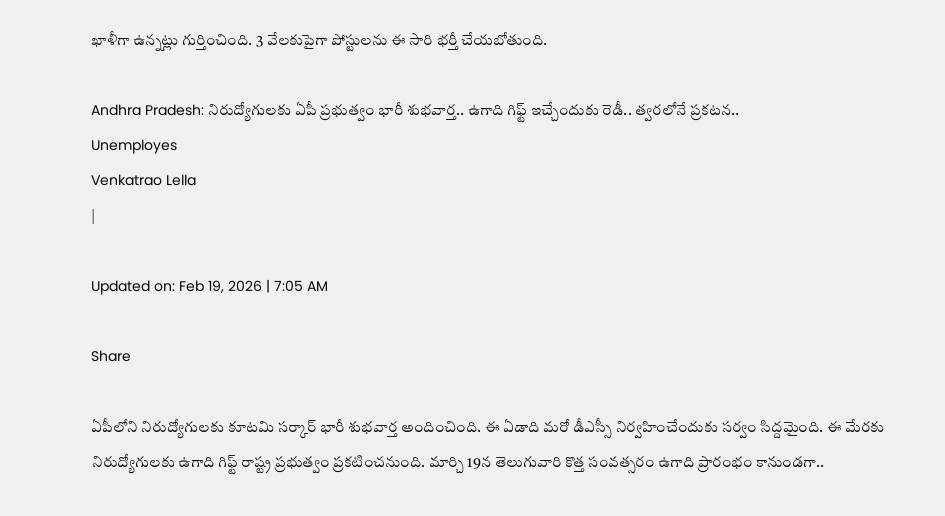ఖాళీగా ఉన్నట్లు గుర్తించింది. 3 వేలకుపైగా పోస్టులను ఈ సారి భర్తీ చేయబోతుంది.

Andhra Pradesh: నిరుద్యోగులకు ఏపీ ప్రభుత్వం భారీ శుభవార్త.. ఉగాది గిఫ్ట్ ఇచ్చేందుకు రెడీ.. త్వరలోనే ప్రకటన..
Unemployes
Venkatrao Lella
|

Updated on: Feb 19, 2026 | 7:05 AM

Share

ఏపీలోని నిరుద్యోగులకు కూటమి సర్కార్ భారీ శుభవార్త అందించింది. ఈ ఏడాది మరో డీఎస్సీ నిర్వహించేందుకు సర్వం సిద్దమైంది. ఈ మేరకు నిరుద్యోగులకు ఉగాది గిఫ్ట్ రాష్ట్ర ప్రభుత్వం ప్రకటించనుంది. మార్చి 19న తెలుగువారి కొత్త సంవత్సరం ఉగాది ప్రారంభం కానుండగా..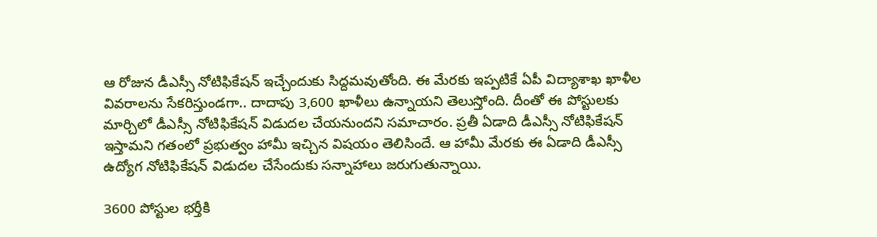ఆ రోజున డీఎస్సీ నోటిఫికేషన్ ఇచ్చేందుకు సిద్దమవుతోంది. ఈ మేరకు ఇప్పటికే ఏపీ విద్యాశాఖ ఖాళీల వివరాలను సేకరిస్తుండగా.. దాదాపు 3,600 ఖాళీలు ఉన్నాయని తెలుస్తోంది. దీంతో ఈ పోస్టులకు మార్చిలో డీఎస్సీ నోటిఫికేషన్ విడుదల చేయనుందని సమాచారం. ప్రతీ ఏడాది డీఎస్సీ నోటిఫికేషన్ ఇస్తామని గతంలో ప్రభుత్వం హామీ ఇచ్చిన విషయం తెలిసిందే. ఆ హామీ మేరకు ఈ ఏడాది డీఎస్సీ ఉద్యోగ నోటిఫికేషన్ విడుదల చేసేందుకు సన్నాహాలు జరుగుతున్నాయి.

3600 పోస్టుల భర్తీకి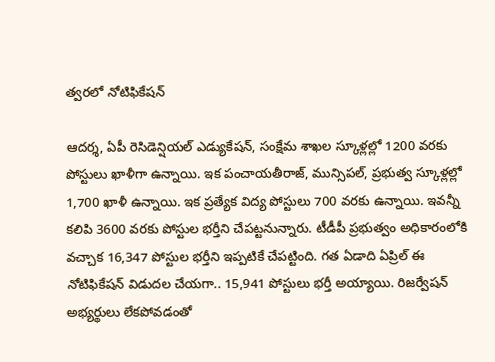త్వరలో నోటిఫికేషన్

ఆదర్శ, ఏపీ రెసిడెన్షియల్‌ ఎడ్యుకేషన్‌, సంక్షేమ శాఖల స్కూళ్లల్లో 1200 వరకు పోస్టులు ఖాళీగా ఉన్నాయి. ఇక పంచాయతీరాజ్, మున్సిపల్, ప్రభుత్వ స్కూళ్లల్లో 1,700 ఖాళీ ఉన్నాయి. ఇక ప్రత్యేక విద్య పోస్టులు 700 వరకు ఉన్నాయి. ఇవన్నీ కలిపి 3600 వరకు పోస్టుల భర్తీని చేపట్టనున్నారు. టీడీపీ ప్రభుత్వం అధికారంలోకి వచ్చాక 16,347 పోస్టుల భర్తీని ఇప్పటికే చేపట్టింది. గత ఏడాది ఏప్రిల్‌ ఈ నోటిఫికేషన్ విడుదల చేయగా.. 15,941 పోస్టులు భర్తీ అయ్యాయి. రిజర్వేషన్ అభ్యర్థులు లేకపోవడంతో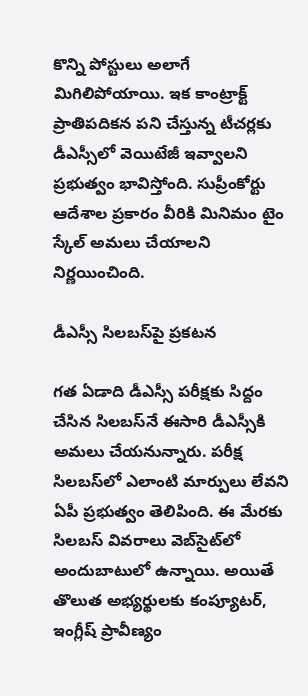కొన్ని పోస్టులు అలాగే మిగిలిపోయాయి. ఇక కాంట్రాక్ట్ ప్రాతిపదికన పని చేస్తున్న టీచర్లకు డీఎస్సీలో వెయిటేజీ ఇవ్వాలని ప్రభుత్వం భావిస్తోంది. సుప్రీంకోర్టు ఆదేశాల ప్రకారం వీరికి మినిమం టైం స్కేల్ అమలు చేయాలని నిర్ణయించింది.

డీఎస్సీ సిలబస్‌పై ప్రకటన

గత ఏడాది డీఎస్సీ పరీక్షకు సిద్దం చేసిన సిలబస్‌నే ఈసారి డీఎస్సీకి అమలు చేయనున్నారు. పరీక్ష సిలబస్‌లో ఎలాంటి మార్పులు లేవని ఏపీ ప్రభుత్వం తెలిపింది. ఈ మేరకు సిలబస్ వివరాలు వెబ్‌సైట్‌లో అందుబాటులో ఉన్నాయి. అయితే తొలుత అభ్యర్థులకు కంప్యూటర్, ఇంగ్లీష్ ప్రావీణ్యం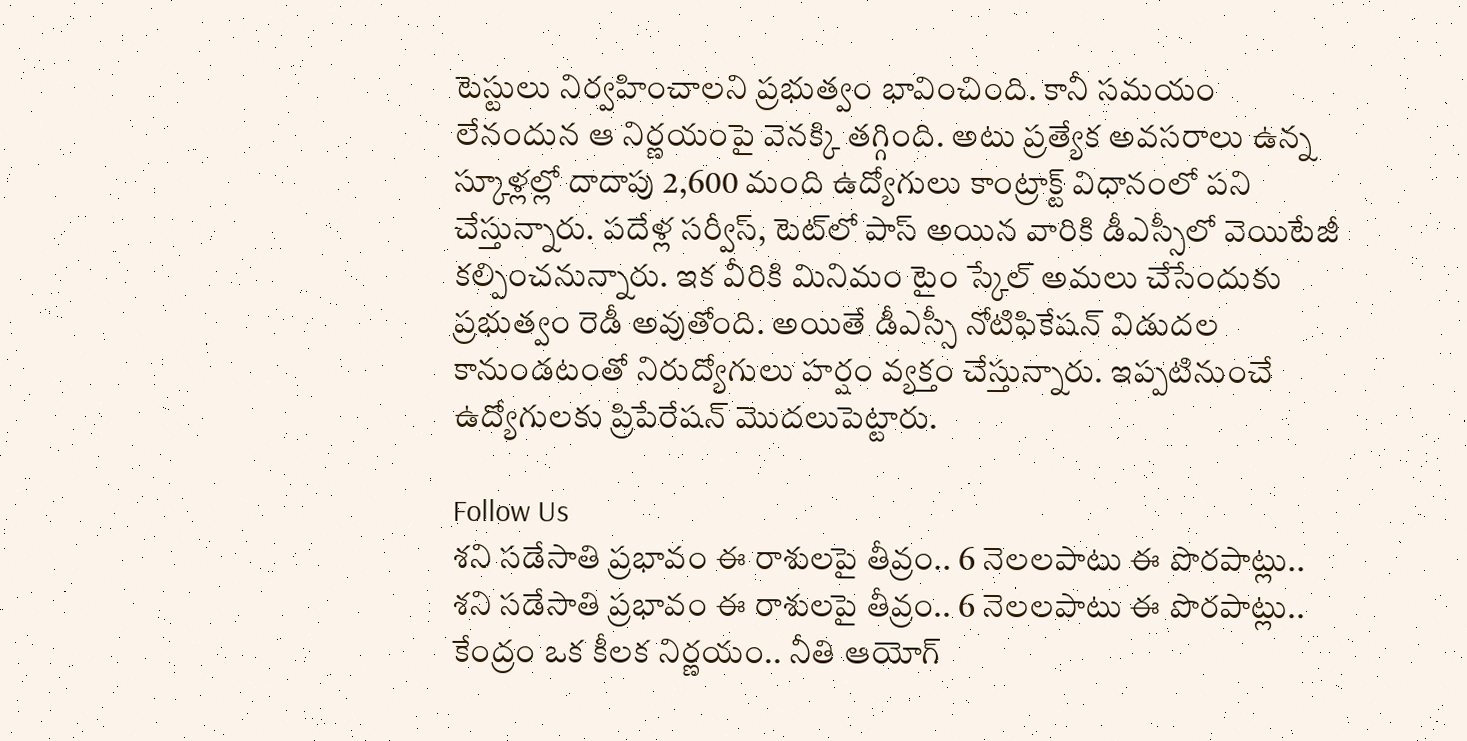టెస్టులు నిర్వహించాలని ప్రభుత్వం భావించింది. కానీ సమయం లేనందున ఆ నిర్ణయంపై వెనక్కి తగ్గింది. అటు ప్రత్యేక అవసరాలు ఉన్న స్కూళ్లల్లో దాదాపు 2,600 మంది ఉద్యోగులు కాంట్రాక్ట్ విధానంలో పని చేస్తున్నారు. పదేళ్ల సర్వీస్, టెట్‌లో పాస్ అయిన వారికి డీఎస్సీలో వెయిటేజీ కల్పించనున్నారు. ఇక వీరికి మినిమం టైం స్కేల్ అమలు చేసేందుకు ప్రభుత్వం రెడీ అవుతోంది. అయితే డీఎస్సీ నోటిఫికేషన్ విడుదల కానుండటంతో నిరుద్యోగులు హర్షం వ్యక్తం చేస్తున్నారు. ఇప్పటినుంచే ఉద్యోగులకు ప్రిపేరేషన్ మొదలుపెట్టారు.

Follow Us
శని సడేసాతి ప్రభావం ఈ రాశులపై తీవ్రం.. 6 నెలలపాటు ఈ పొరపాట్లు..
శని సడేసాతి ప్రభావం ఈ రాశులపై తీవ్రం.. 6 నెలలపాటు ఈ పొరపాట్లు..
కేంద్రం ఒక కీలక నిర్ణయం.. నీతి ఆయోగ్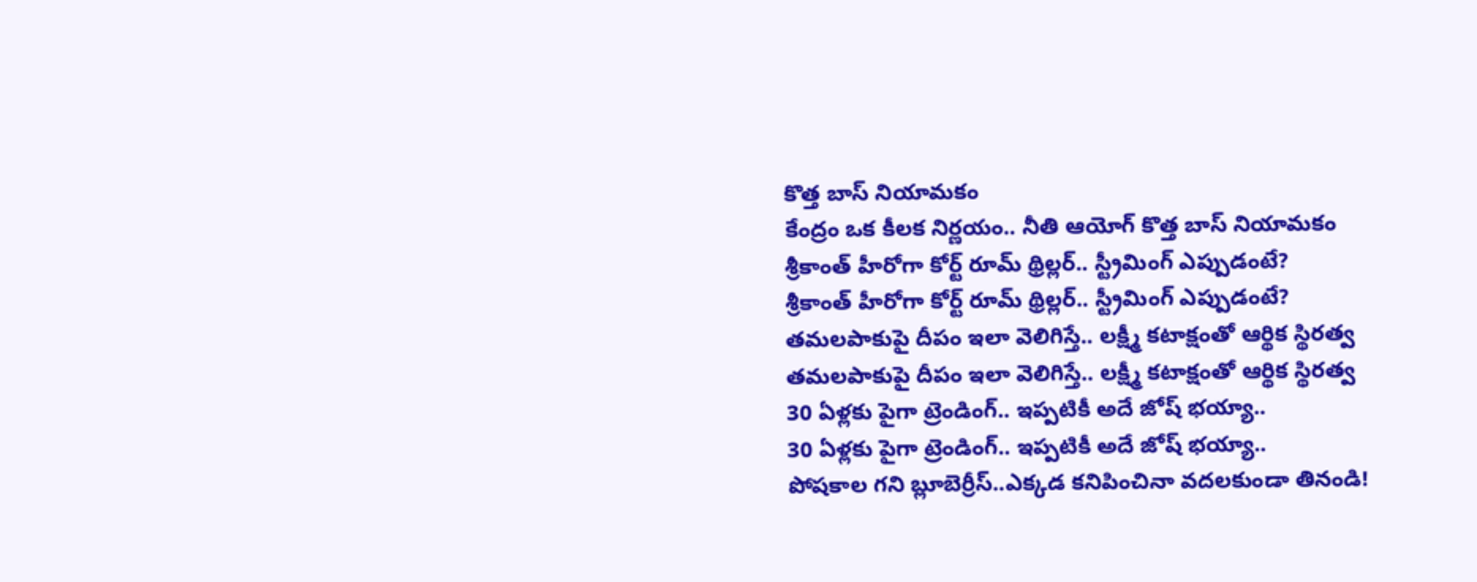కొత్త బాస్‌ నియామకం
కేంద్రం ఒక కీలక నిర్ణయం.. నీతి ఆయోగ్ కొత్త బాస్‌ నియామకం
శ్రీకాంత్ హీరోగా కోర్ట్ రూమ్ థ్రిల్లర్.. స్ట్రీమింగ్ ఎప్పుడంటే?
శ్రీకాంత్ హీరోగా కోర్ట్ రూమ్ థ్రిల్లర్.. స్ట్రీమింగ్ ఎప్పుడంటే?
తమలపాకుపై దీపం ఇలా వెలిగిస్తే.. లక్ష్మీ కటాక్షంతో ఆర్థిక స్థిరత్వ
తమలపాకుపై దీపం ఇలా వెలిగిస్తే.. లక్ష్మీ కటాక్షంతో ఆర్థిక స్థిరత్వ
30 ఏళ్లకు పైగా ట్రెండింగ్.. ఇప్పటికీ అదే జోష్ భయ్యా..
30 ఏళ్లకు పైగా ట్రెండింగ్.. ఇప్పటికీ అదే జోష్ భయ్యా..
పోషకాల గని బ్లూబెర్రీస్..ఎక్కడ కనిపించినా వదలకుండా తినండి!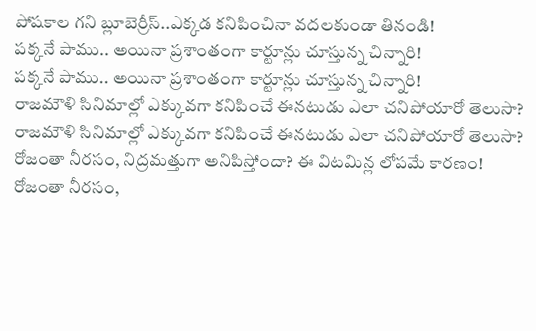పోషకాల గని బ్లూబెర్రీస్..ఎక్కడ కనిపించినా వదలకుండా తినండి!
పక్కనే పాము.. అయినా ప్రశాంతంగా కార్టూన్లు చూస్తున్న చిన్నారి!
పక్కనే పాము.. అయినా ప్రశాంతంగా కార్టూన్లు చూస్తున్న చిన్నారి!
రాజమౌళి సినిమాల్లో ఎక్కువగా కనిపించే ఈనటుడు ఎలా చనిపోయారో తెలుసా?
రాజమౌళి సినిమాల్లో ఎక్కువగా కనిపించే ఈనటుడు ఎలా చనిపోయారో తెలుసా?
రోజంతా నీరసం, నిద్రమత్తుగా అనిపిస్తోందా? ఈ విటమిన్ల లోపమే కారణం!
రోజంతా నీరసం,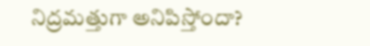నిద్రమత్తుగా అనిపిస్తోందా?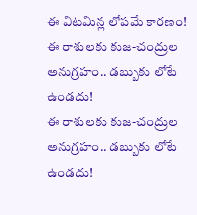ఈ విటమిన్ల లోపమే కారణం!
ఈ రాశులకు కుజ-చంద్రుల అనుగ్రహం.. డబ్బుకు లోటే ఉండదు!
ఈ రాశులకు కుజ-చంద్రుల అనుగ్రహం.. డబ్బుకు లోటే ఉండదు!